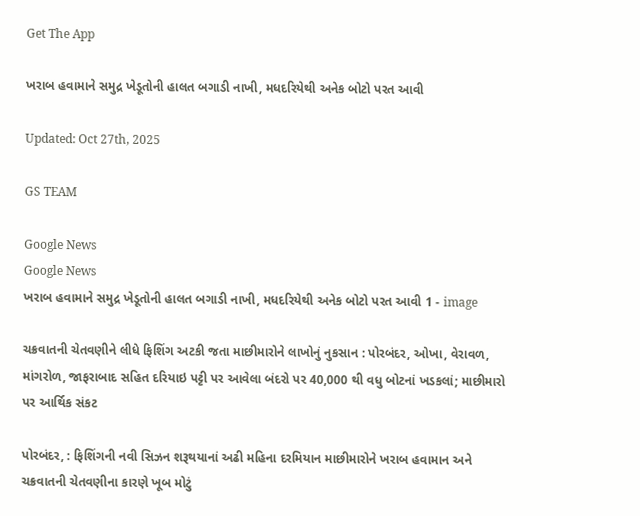Get The App

ખરાબ હવામાને સમુદ્ર ખેડૂતોની હાલત બગાડી નાખી, મધદરિયેથી અનેક બોટો પરત આવી

Updated: Oct 27th, 2025

GS TEAM

Google News
Google News
ખરાબ હવામાને સમુદ્ર ખેડૂતોની હાલત બગાડી નાખી, મધદરિયેથી અનેક બોટો પરત આવી 1 - image

ચક્રવાતની ચેતવણીને લીધે ફિશિંગ અટકી જતા માછીમારોને લાખોનું નુકસાન : પોરબંદર, ઓખા, વેરાવળ, માંગરોળ, જાફરાબાદ સહિત દરિયાઇ પટ્ટી પર આવેલા બંદરો પર 40,000 થી વધુ બોટનાં ખડકલાં; માછીમારો પર આર્થિક સંકટ

પોરબંદર, : ફિશિંગની નવી સિઝન શરૂથયાનાં અઢી મહિના દરમિયાન માછીમારોને ખરાબ હવામાન અને ચક્રવાતની ચેતવણીના કારણે ખૂબ મોટું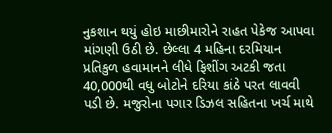નુકશાન થયું હોઇ માછીમારોને રાહત પેકેજ આપવા માંગણી ઉઠી છે. છેલ્લા 4 મહિના દરમિયાન પ્રતિકુળ હવામાનને લીધે ફિશીંગ અટકી જતા 40,000થી વધુ બોટોને દરિયા કાંઠે પરત લાવવી પડી છે. મજુરોના પગાર ડિઝલ સહિતના ખર્ચ માથે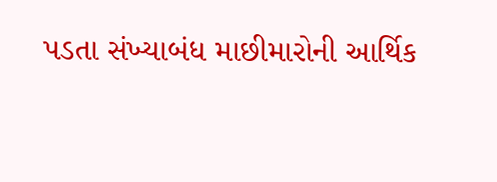પડતા સંખ્યાબંધ માછીમારોની આર્થિક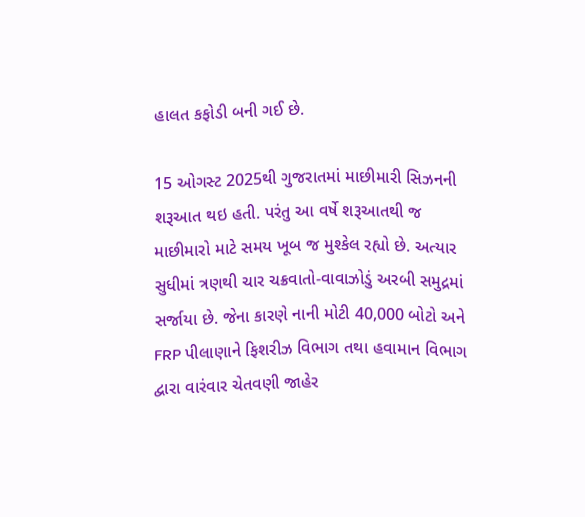હાલત કફોડી બની ગઈ છે.

15 ઓગસ્ટ 2025થી ગુજરાતમાં માછીમારી સિઝનની શરૂઆત થઇ હતી. પરંતુ આ વર્ષે શરૂઆતથી જ માછીમારો માટે સમય ખૂબ જ મુશ્કેલ રહ્યો છે. અત્યાર સુધીમાં ત્રણથી ચાર ચક્રવાતો-વાવાઝોડું અરબી સમુદ્રમાં સર્જાયા છે. જેના કારણે નાની મોટી 40,000 બોટો અને FRP પીલાણાને ફિશરીઝ વિભાગ તથા હવામાન વિભાગ દ્વારા વારંવાર ચેતવણી જાહેર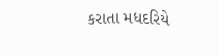કરાતા મધદરિયે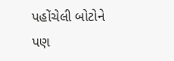પહોંચેલી બોટોને પણ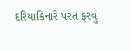દરિયાકિનારે પરત ફરવું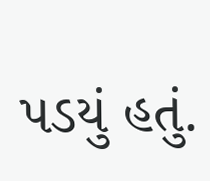પડયું હતું.